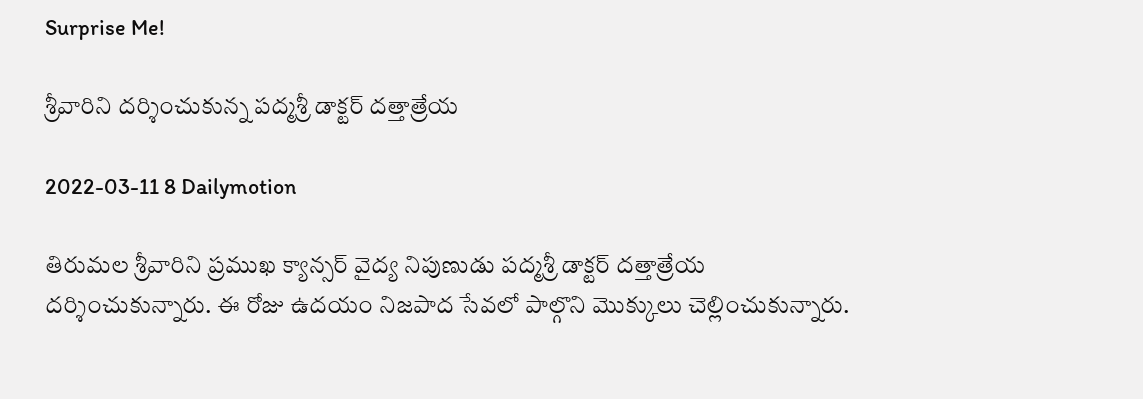Surprise Me!

శ్రీవారిని దర్శించుకున్న పద్మశ్రీ డాక్టర్ దత్తాత్రేయ

2022-03-11 8 Dailymotion

తిరుమల శ్రీవారిని ప్రముఖ క్యాన్సర్ వైద్య నిపుణుడు పద్మశ్రీ డాక్టర్ దత్తాత్రేయ దర్శించుకున్నారు. ఈ రోజు ఉదయం నిజపాద సేవలో పాల్గొని మొక్కులు చెల్లించుకున్నారు.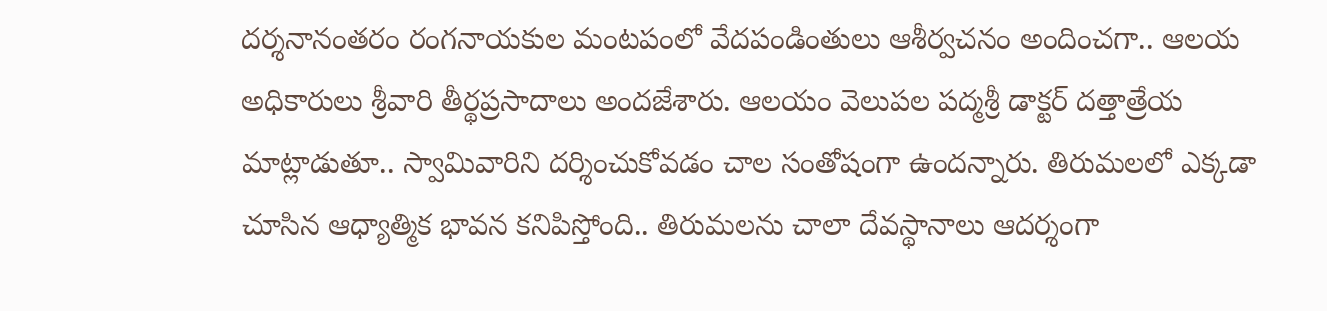దర్శనానంతరం రంగనాయకుల మంటపంలో వేదపండింతులు ఆశీర్వచనం అందించగా.. ఆలయ అధికారులు శ్రీవారి తీర్థప్రసాదాలు అందజేశారు. ఆలయం వెలుపల పద్మశ్రీ డాక్టర్ దత్తాత్రేయ మాట్లాడుతూ.. స్వామివారిని దర్శించుకోవడం చాల సంతోషంగా ఉందన్నారు. తిరుమలలో ఎక్కడా చూసిన ఆధ్యాత్మిక భావన కనిపిస్తోంది.. తిరుమలను చాలా దేవస్థానాలు ఆదర్శంగా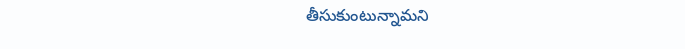తీసుకుంటున్నామని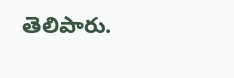తెలిపారు.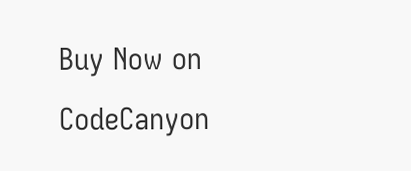Buy Now on CodeCanyon